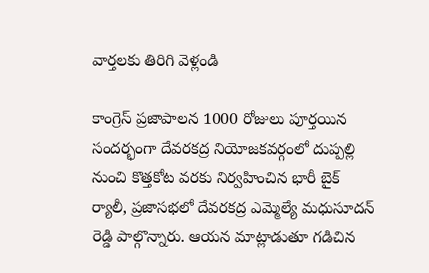వార్తలకు తిరిగి వెళ్లండి

కాంగ్రెస్ ప్రజాపాలన 1000 రోజులు పూర్తయిన సందర్భంగా దేవరకద్ర నియోజకవర్గంలో దుప్పల్లి నుంచి కొత్తకోట వరకు నిర్వహించిన భారీ బైక్ ర్యాలీ, ప్రజాసభలో దేవరకద్ర ఎమ్మెల్యే మధుసూదన్ రెడ్డి పాల్గొన్నారు. ఆయన మాట్లాడుతూ గడిచిన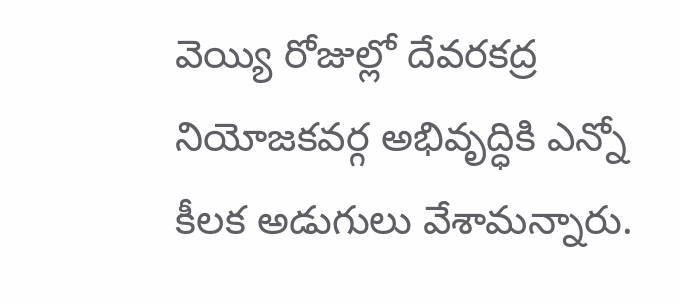వెయ్యి రోజుల్లో దేవరకద్ర నియోజకవర్గ అభివృద్ధికి ఎన్నో కీలక అడుగులు వేశామన్నారు.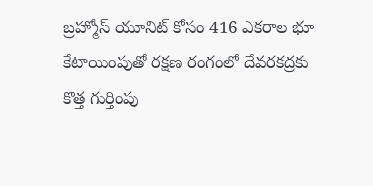బ్రహ్మోస్ యూనిట్ కోసం 416 ఎకరాల భూ కేటాయింపుతో రక్షణ రంగంలో దేవరకద్రకు కొత్త గుర్తింపు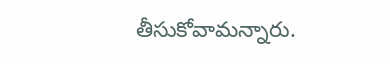తీసుకోవామన్నారు.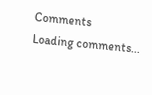Comments
Loading comments...